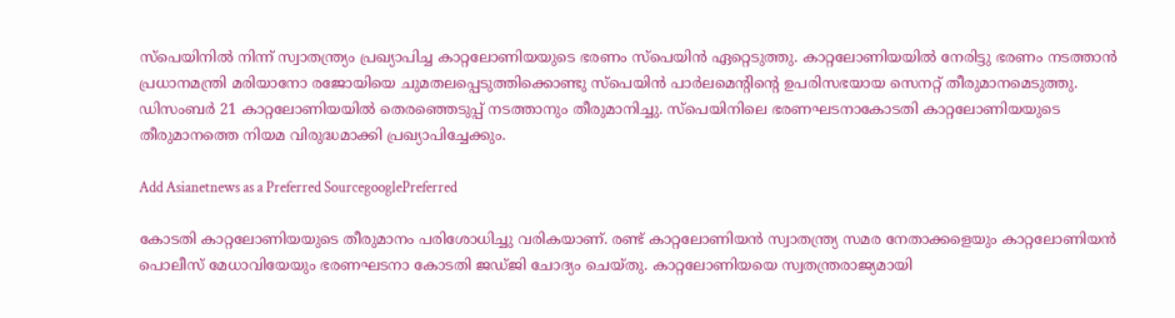സ്പെയിനിൽ നിന്ന് സ്വാതന്ത്ര്യം പ്രഖ്യാപിച്ച കാറ്റലോണിയയുടെ ഭരണം സ്പെയിൻ ഏറ്റെടുത്തു. കാറ്റലോണിയയിൽ നേരിട്ടു ഭരണം നടത്താൻ പ്രധാനമന്ത്രി മരിയാനോ രജോയിയെ ചുമതലപ്പെടുത്തിക്കൊണ്ടു സ്പെയിൻ പാർലമെന്റിന്റെ ഉപരിസഭയായ സെനറ്റ് തീരുമാനമെടുത്തു. ഡിസംബർ 21 കാറ്റലോണിയയിൽ തെരഞ്ഞെടുപ്പ് നടത്താനും തീരുമാനിച്ചു. സ്പെയിനിലെ ഭരണഘടനാകോടതി കാറ്റലോണിയയുടെ തീരുമാനത്തെ നിയമ വിരുദ്ധമാക്കി പ്രഖ്യാപിച്ചേക്കും.

Add Asianetnews as a Preferred SourcegooglePreferred

കോടതി കാറ്റലോണിയയുടെ തീരുമാനം പരിശോധിച്ചു വരികയാണ്. രണ്ട് കാറ്റലോണിയൻ സ്വാതന്ത്ര്യ സമര നേതാക്കളെയും കാറ്റലോണിയൻ പൊലീസ് മേധാവിയേയും ഭരണഘടനാ കോടതി ജ‍‍ഡ്ജി ചോദ്യം ചെയ്തു. കാറ്റലോണിയയെ സ്വതന്ത്രരാജ്യമായി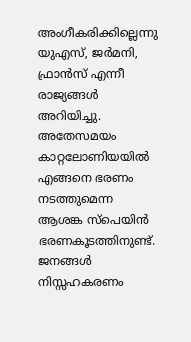അംഗീകരിക്കില്ലെന്നു യുഎസ്, ജർമനി, ഫ്രാൻസ് എന്നീ രാജ്യങ്ങൾ അറിയിച്ചു. അതേസമയം കാറ്റലോണിയയിൽ എങ്ങനെ ഭരണം നടത്തുമെന്ന ആശങ്ക സ്പെയിൻ ഭരണകൂടത്തിനുണ്ട്. ജനങ്ങൾ നിസ്സഹകരണം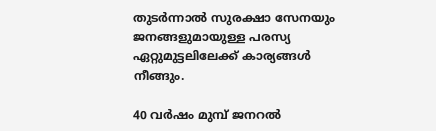തുടർന്നാൽ സുരക്ഷാ സേനയും ജനങ്ങളുമായുള്ള പരസ്യ ഏറ്റുമുട്ടലിലേക്ക് കാര്യങ്ങൾ നീങ്ങും.

40 വർഷം മുമ്പ് ജനറൽ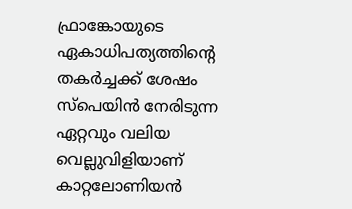ഫ്രാങ്കോയുടെ ഏകാധിപത്യത്തിന്റെ തകർച്ചക്ക് ശേഷം സ്പെയിൻ നേരിടുന്ന ഏറ്റവും വലിയ വെല്ലുവിളിയാണ് കാറ്റലോണിയൻ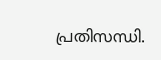പ്രതിസന്ധി.